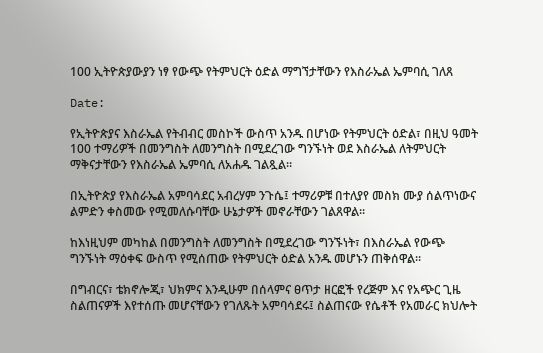100 ኢትዮጵያውያን ነፃ የውጭ የትምህርት ዕድል ማግኘታቸውን የእስራኤል ኤምባሲ ገለጸ

Date:

የኢትዮጵያና እስራኤል የትብብር መስኮች ውስጥ አንዱ በሆነው የትምህርት ዕድል፣ በዚህ ዓመት 100 ተማሪዎች በመንግስት ለመንግስት በሚደረገው ግንኙነት ወደ እስራኤል ለትምህርት ማቅናታቸውን የእስራኤል ኤምባሲ ለአሐዱ ገልጿል።

በኢትዮጵያ የእስራኤል አምባሳደር አብረሃም ንጉሴ፤ ተማሪዎቹ በተለያየ መስክ ሙያ ሰልጥነውና ልምድን ቀስመው የሚመለሱባቸው ሁኔታዎች መኖራቸውን ገልጸዋል።

ከእነዚህም መካከል በመንግስት ለመንግስት በሚደረገው ግንኙነት፣ በእስራኤል የውጭ ግንኙነት ማዕቀፍ ውስጥ የሚሰጠው የትምህርት ዕድል አንዱ መሆኑን ጠቅሰዋል።

በግብርና፣ ቴክኖሎጂ፣ ህክምና እንዲሁም በሰላምና ፀጥታ ዘርፎች የረጅም እና የአጭር ጊዜ ስልጠናዎች እየተሰጡ መሆናቸውን የገለጹት አምባሳደሩ፤ ስልጠናው የሴቶች የአመራር ክህሎት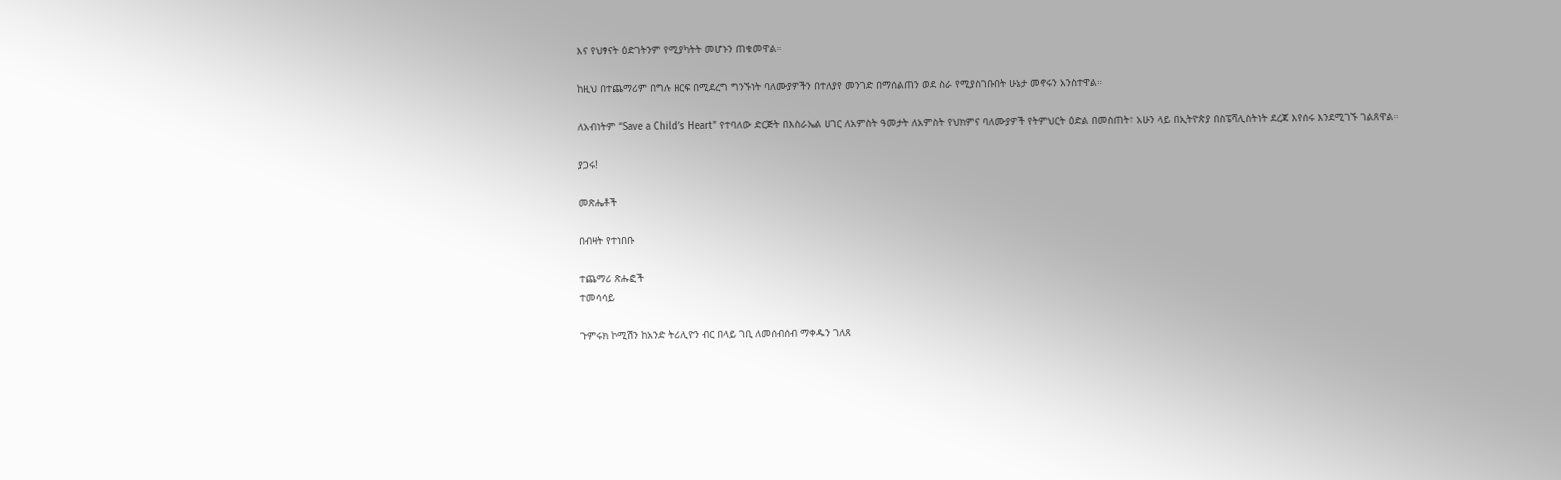እና የህፃናት ዕድገትንም የሚያካትት መሆኑን ጠቁመዋል።

ከዚህ በተጨማሪም በግሉ ዘርፍ በሚደረግ ግንኙነት ባለሙያዎችን በተለያየ መንገድ በማሰልጠን ወደ ስራ የሚያስገቡበት ሁኔታ መኖሩን አንስተዋል።

ለአብነትም “Save a Child’s Heart” የተባለው ድርጅት በእስራኤል ሀገር ለአምስት ዓመታት ለአምስት የህክምና ባለሙያዎች የትምህርት ዕድል በመስጠት፣ አሁን ላይ በኢትዮጵያ በስፔሻሊስትነት ደረጃ እየሰሩ እንደሚገኙ ገልጸዋል።

ያጋሩ!

መጽሔቶች

በብዛት የተነበቡ

ተጨማሪ ጽሑፎች
ተመሳሳይ

ጉምሩክ ኮሚሽን ከአንድ ትሪሊዮን ብር በላይ ገቢ ለመሰብሰብ ማቀዱን ገለጸ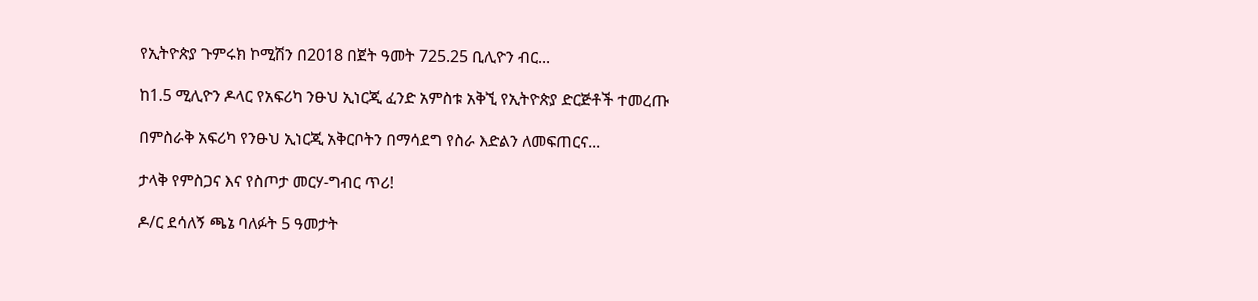የኢትዮጵያ ጉምሩክ ኮሚሽን በ2018 በጀት ዓመት 725.25 ቢሊዮን ብር...

ከ1.5 ሚሊዮን ዶላር የአፍሪካ ንፁህ ኢነርጂ ፈንድ አምስቱ አቅኚ የኢትዮጵያ ድርጅቶች ተመረጡ

በምስራቅ አፍሪካ የንፁህ ኢነርጂ አቅርቦትን በማሳደግ የስራ እድልን ለመፍጠርና...

ታላቅ የምስጋና እና የስጦታ መርሃ-ግብር ጥሪ!

ዶ/ር ደሳለኝ ጫኔ ባለፉት 5 ዓመታት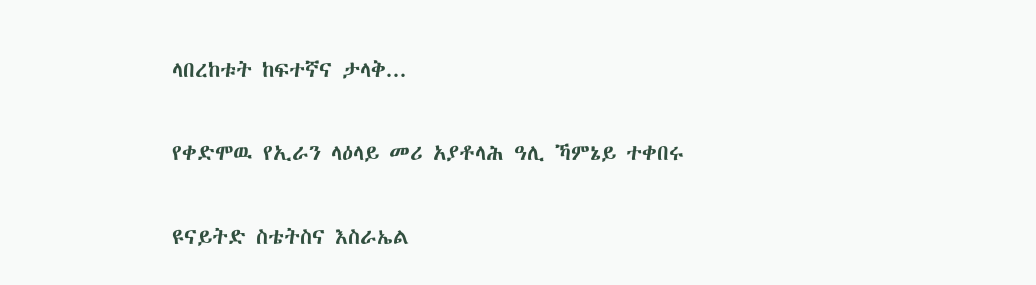ላበረከቱት ከፍተኛና ታላቅ...

የቀድሞዉ የኢራን ላዕላይ መሪ አያቶላሕ ዓሊ ኻምኔይ ተቀበሩ

ዩናይትድ ስቴትስና እስራኤል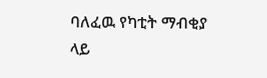ባለፈዉ የካቲት ማብቂያ ላይ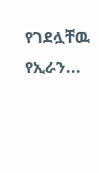የገደሏቸዉ የኢራን...